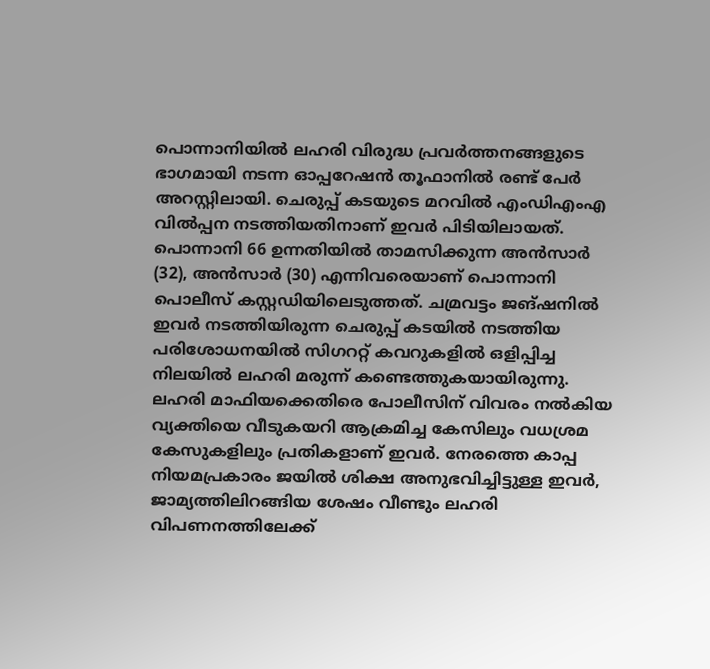പൊന്നാനിയിൽ ലഹരി വിരുദ്ധ പ്രവർത്തനങ്ങളുടെ ഭാഗമായി നടന്ന ഓപ്പറേഷൻ തൂഫാനിൽ രണ്ട് പേർ അറസ്റ്റിലായി. ചെരുപ്പ് കടയുടെ മറവിൽ എംഡിഎംഎ വിൽപ്പന നടത്തിയതിനാണ് ഇവർ പിടിയിലായത്.
പൊന്നാനി 66 ഉന്നതിയിൽ താമസിക്കുന്ന അൻസാർ (32), അൻസാർ (30) എന്നിവരെയാണ് പൊന്നാനി പൊലീസ് കസ്റ്റഡിയിലെടുത്തത്. ചമ്രവട്ടം ജങ്ഷനിൽ ഇവർ നടത്തിയിരുന്ന ചെരുപ്പ് കടയിൽ നടത്തിയ പരിശോധനയിൽ സിഗററ്റ് കവറുകളിൽ ഒളിപ്പിച്ച നിലയിൽ ലഹരി മരുന്ന് കണ്ടെത്തുകയായിരുന്നു.
ലഹരി മാഫിയക്കെതിരെ പോലീസിന് വിവരം നൽകിയ വ്യക്തിയെ വീടുകയറി ആക്രമിച്ച കേസിലും വധശ്രമ കേസുകളിലും പ്രതികളാണ് ഇവർ. നേരത്തെ കാപ്പ നിയമപ്രകാരം ജയിൽ ശിക്ഷ അനുഭവിച്ചിട്ടുള്ള ഇവർ, ജാമ്യത്തിലിറങ്ങിയ ശേഷം വീണ്ടും ലഹരി വിപണനത്തിലേക്ക്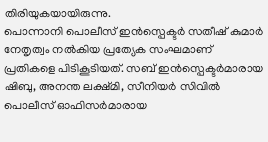തിരിയുകയായിരുന്നു.
പൊന്നാനി പൊലീസ് ഇൻസ്പെക്ടർ സതീഷ് കുമാർ നേതൃത്വം നൽകിയ പ്രത്യേക സംഘമാണ് പ്രതികളെ പിടികൂടിയത്. സബ് ഇൻസ്പെക്ടർമാരായ ഷിബു, അനന്ത ലക്ഷ്മി, സീനിയർ സിവിൽ പൊലീസ് ഓഫിസർമാരായ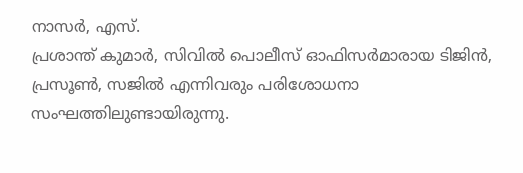നാസർ, എസ്.
പ്രശാന്ത് കുമാർ, സിവിൽ പൊലീസ് ഓഫിസർമാരായ ടിജിൻ, പ്രസൂൺ, സജിൽ എന്നിവരും പരിശോധനാ സംഘത്തിലുണ്ടായിരുന്നു.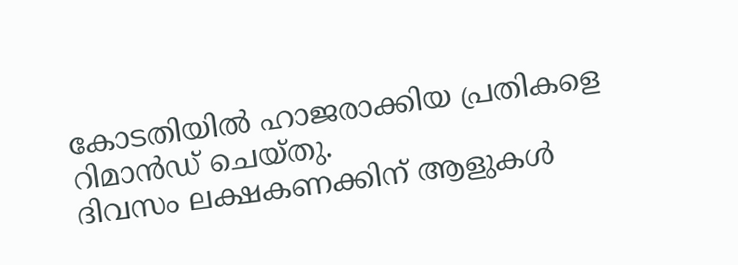കോടതിയിൽ ഹാജരാക്കിയ പ്രതികളെ റിമാൻഡ് ചെയ്തു.
ദിവസം ലക്ഷകണക്കിന് ആളുകൾ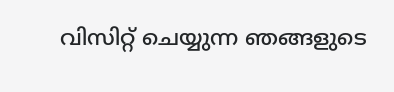വിസിറ്റ് ചെയ്യുന്ന ഞങ്ങളുടെ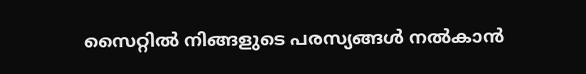സൈറ്റിൽ നിങ്ങളുടെ പരസ്യങ്ങൾ നൽകാൻ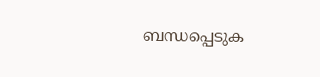ബന്ധപ്പെടുക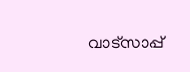വാട്സാപ്പ്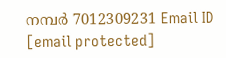നമ്പർ 7012309231 Email ID [email protected]